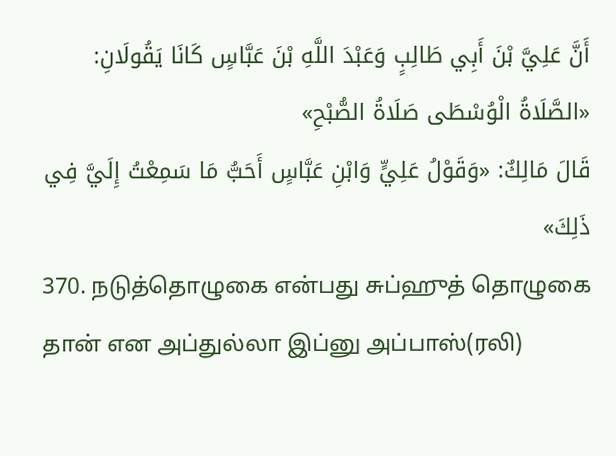أَنَّ عَلِيَّ بْنَ أَبِي طَالِبٍ وَعَبْدَ اللَّهِ بْنَ عَبَّاسٍ كَانَا يَقُولَانِ: «الصَّلَاةُ الْوُسْطَى صَلَاةُ الصُّبْحِ»
قَالَ مَالِكٌ: «وَقَوْلُ عَلِيٍّ وَابْنِ عَبَّاسٍ أَحَبُّ مَا سَمِعْتُ إِلَيَّ فِي ذَلِكَ»
370. நடுத்தொழுகை என்பது சுப்ஹுத் தொழுகை தான் என அப்துல்லா இப்னு அப்பாஸ்(ரலி)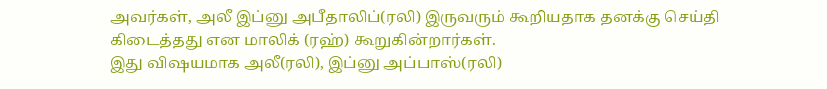அவர்கள், அலீ இப்னு அபீதாலிப்(ரலி) இருவரும் கூறியதாக தனக்கு செய்தி கிடைத்தது என மாலிக் (ரஹ்) கூறுகின்றார்கள்.
இது விஷயமாக அலீ(ரலி), இப்னு அப்பாஸ்(ரலி)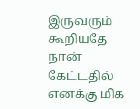இருவரும் கூறியதே நான் கேட்டதில் எனக்கு மிக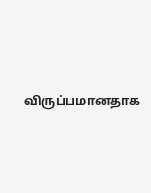விருப்பமானதாக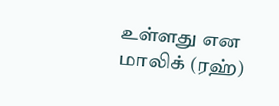உள்ளது என மாலிக் (ரஹ்)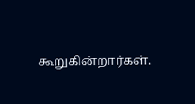கூறுகின்றார்கள்.